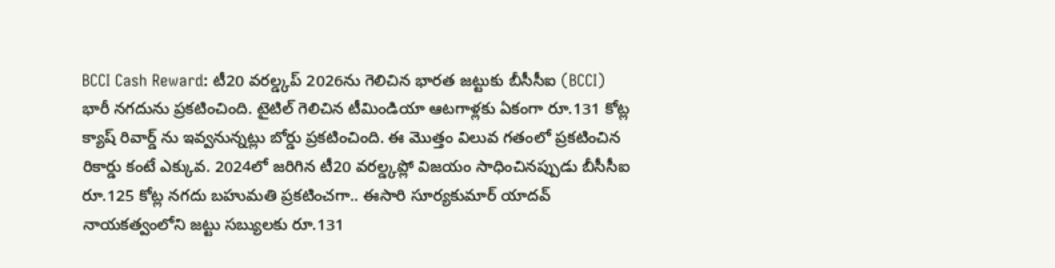BCCI Cash Reward: టీ20 వరల్డ్కప్ 2026ను గెలిచిన భారత జట్టుకు బీసీసీఐ (BCCI) భారీ నగదును ప్రకటించింది. టైటిల్ గెలిచిన టీమిండియా ఆటగాళ్లకు ఏకంగా రూ.131 కోట్ల క్యాష్ రివార్డ్ ను ఇవ్వనున్నట్లు బోర్డు ప్రకటించింది. ఈ మొత్తం విలువ గతంలో ప్రకటించిన రికార్డు కంటే ఎక్కువ. 2024లో జరిగిన టీ20 వరల్డ్కప్లో విజయం సాధించినప్పుడు బీసీసీఐ రూ.125 కోట్ల నగదు బహుమతి ప్రకటించగా.. ఈసారి సూర్యకుమార్ యాదవ్ నాయకత్వంలోని జట్టు సబ్యులకు రూ.131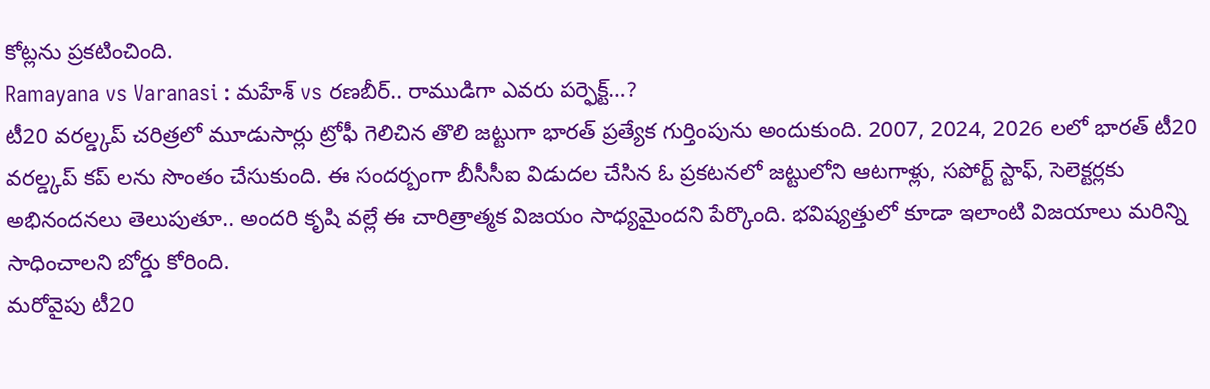కోట్లను ప్రకటించింది.
Ramayana vs Varanasi : మహేశ్ vs రణబీర్.. రాముడిగా ఎవరు పర్ఫెక్ట్…?
టీ20 వరల్డ్కప్ చరిత్రలో మూడుసార్లు ట్రోఫీ గెలిచిన తొలి జట్టుగా భారత్ ప్రత్యేక గుర్తింపును అందుకుంది. 2007, 2024, 2026 లలో భారత్ టీ20 వరల్డ్కప్ కప్ లను సొంతం చేసుకుంది. ఈ సందర్బంగా బీసీసీఐ విడుదల చేసిన ఓ ప్రకటనలో జట్టులోని ఆటగాళ్లు, సపోర్ట్ స్టాఫ్, సెలెక్టర్లకు అభినందనలు తెలుపుతూ.. అందరి కృషి వల్లే ఈ చారిత్రాత్మక విజయం సాధ్యమైందని పేర్కొంది. భవిష్యత్తులో కూడా ఇలాంటి విజయాలు మరిన్ని సాధించాలని బోర్డు కోరింది.
మరోవైపు టీ20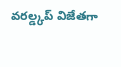వరల్డ్కప్ విజేతగా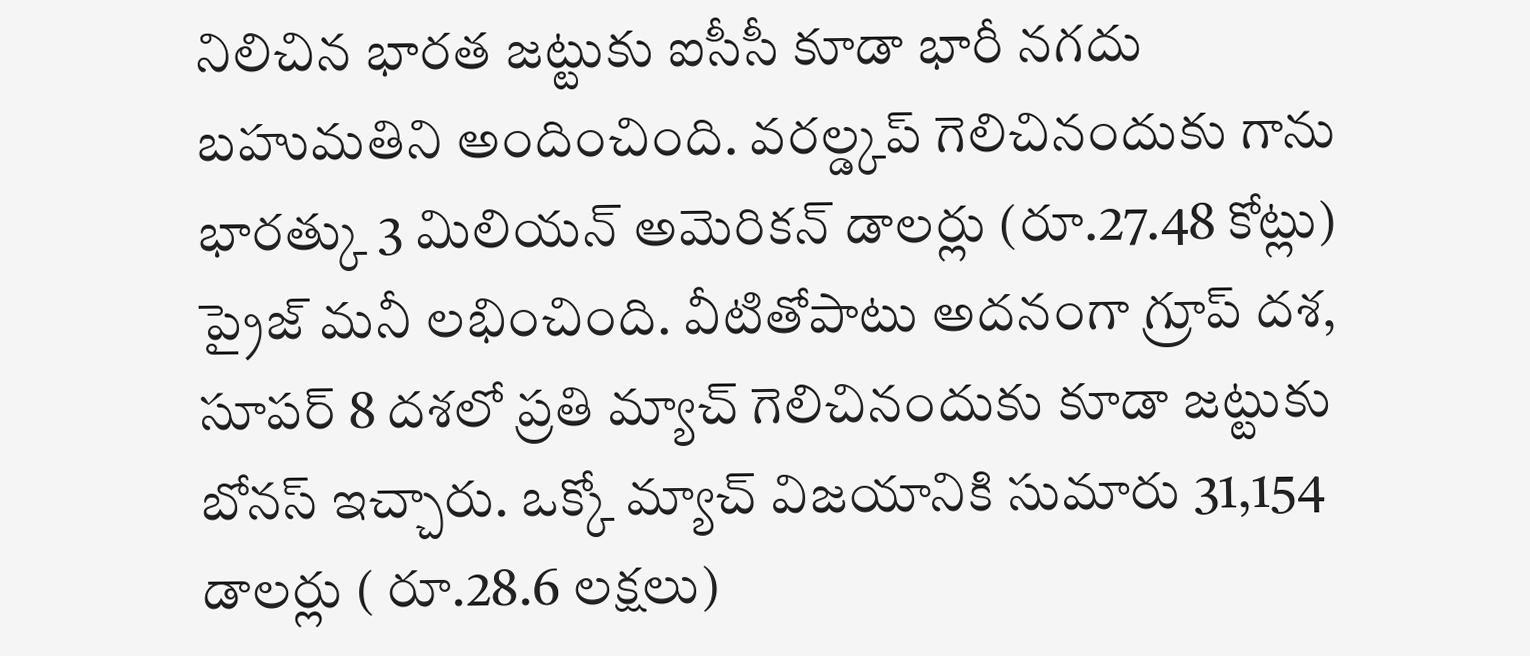నిలిచిన భారత జట్టుకు ఐసీసీ కూడా భారీ నగదు బహుమతిని అందించింది. వరల్డ్కప్ గెలిచినందుకు గాను భారత్కు 3 మిలియన్ అమెరికన్ డాలర్లు (రూ.27.48 కోట్లు) ప్రైజ్ మనీ లభించింది. వీటితోపాటు అదనంగా గ్రూప్ దశ, సూపర్ 8 దశలో ప్రతి మ్యాచ్ గెలిచినందుకు కూడా జట్టుకు బోనస్ ఇచ్చారు. ఒక్కో మ్యాచ్ విజయానికి సుమారు 31,154 డాలర్లు ( రూ.28.6 లక్షలు)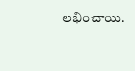లభించాయి.